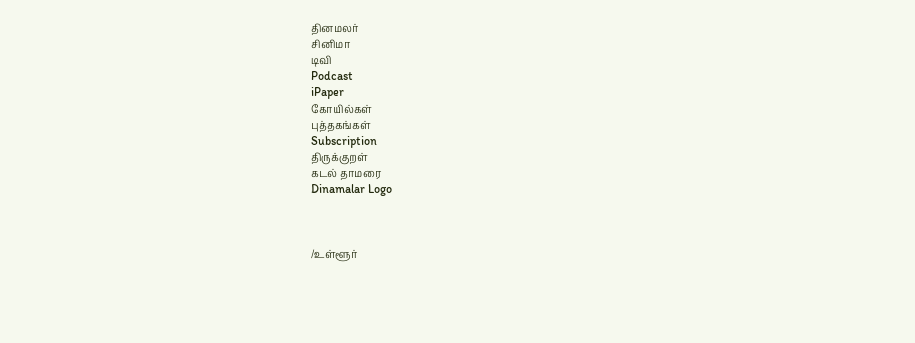தினமலர்
சினிமா
டிவி
Podcast
iPaper
கோயில்கள்
புத்தகங்கள்
Subscription
திருக்குறள்
கடல் தாமரை
Dinamalar Logo



/உள்ளூர்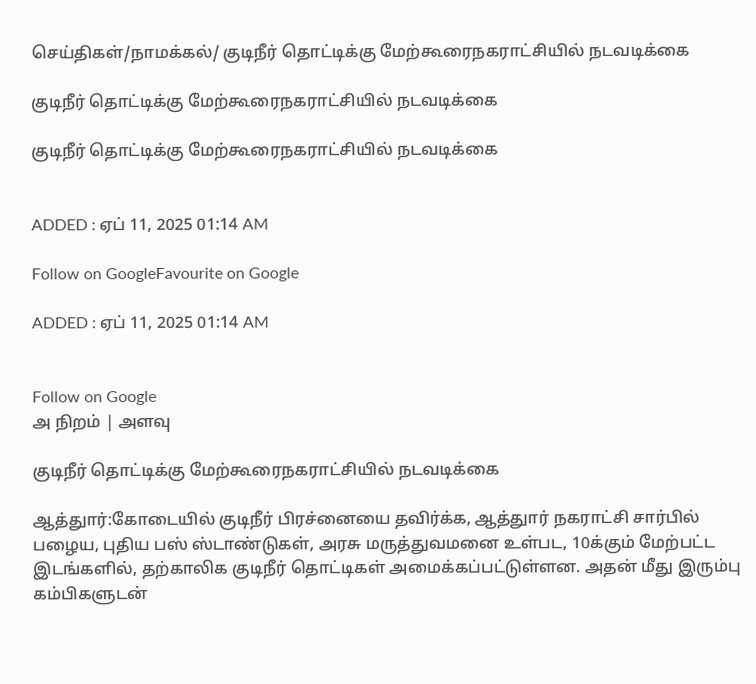செய்திகள்/நாமக்கல்/ குடிநீர் தொட்டிக்கு மேற்கூரைநகராட்சியில் நடவடிக்கை

குடிநீர் தொட்டிக்கு மேற்கூரைநகராட்சியில் நடவடிக்கை

குடிநீர் தொட்டிக்கு மேற்கூரைநகராட்சியில் நடவடிக்கை


ADDED : ஏப் 11, 2025 01:14 AM

Follow on GoogleFavourite on Google

ADDED : ஏப் 11, 2025 01:14 AM


Follow on Google
அ நிறம் | அளவு

குடிநீர் தொட்டிக்கு மேற்கூரைநகராட்சியில் நடவடிக்கை

ஆத்துார்:கோடையில் குடிநீர் பிரச்னையை தவிர்க்க, ஆத்துார் நகராட்சி சார்பில் பழைய, புதிய பஸ் ஸ்டாண்டுகள், அரசு மருத்துவமனை உள்பட, 10க்கும் மேற்பட்ட இடங்களில், தற்காலிக குடிநீர் தொட்டிகள் அமைக்கப்பட்டுள்ளன. அதன் மீது இரும்பு கம்பிகளுடன்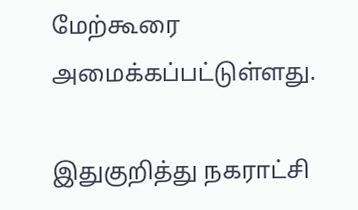மேற்கூரை அமைக்கப்பட்டுள்ளது.

இதுகுறித்து நகராட்சி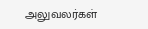அலுவலர்கள்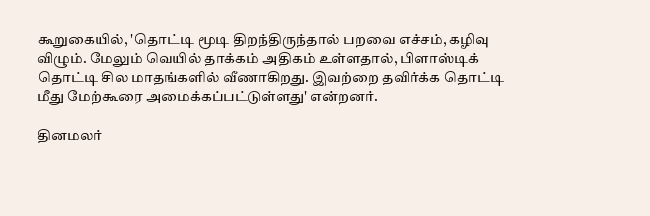கூறுகையில், 'தொட்டி மூடி திறந்திருந்தால் பறவை எச்சம், கழிவு விழும். மேலும் வெயில் தாக்கம் அதிகம் உள்ளதால், பிளாஸ்டிக் தொட்டி சில மாதங்களில் வீணாகிறது. இவற்றை தவிர்க்க தொட்டி மீது மேற்கூரை அமைக்கப்பட்டுள்ளது' என்றனர்.

தினமலர்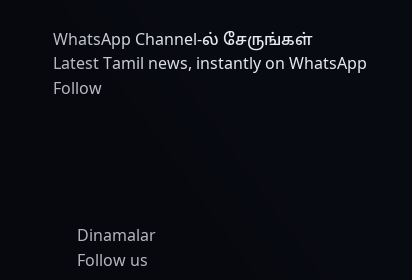WhatsApp Channel-ல் சேருங்கள்
Latest Tamil news, instantly on WhatsApp
Follow





      Dinamalar
      Follow us